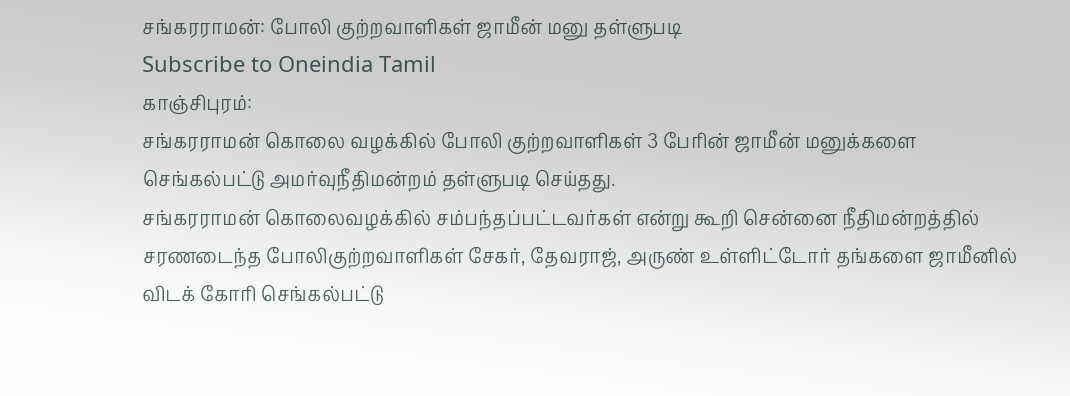சங்கரராமன்: போலி குற்றவாளிகள் ஜாமீன் மனு தள்ளுபடி
Subscribe to Oneindia Tamil
காஞ்சிபுரம்:
சங்கரராமன் கொலை வழக்கில் போலி குற்றவாளிகள் 3 பேரின் ஜாமீன் மனுக்களை செங்கல்பட்டு அமர்வுநீதிமன்றம் தள்ளுபடி செய்தது.
சங்கரராமன் கொலைவழக்கில் சம்பந்தப்பட்டவர்கள் என்று கூறி சென்னை நீதிமன்றத்தில் சரணடைந்த போலிகுற்றவாளிகள் சேகர், தேவராஜ், அருண் உள்ளிட்டோர் தங்களை ஜாமீனில் விடக் கோரி செங்கல்பட்டு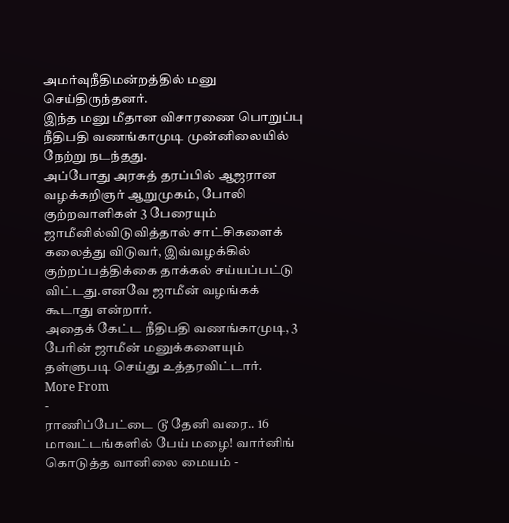அமர்வுநீதிமன்றத்தில் மனு செய்திருந்தனர்.
இந்த மனு மீதான விசாரணை பொறுப்பு நீதிபதி வணங்காமுடி முன்னிலையில் நேற்று நடந்தது.
அப்போது அரசுத் தரப்பில் ஆஜரான வழக்கறிஞர் ஆறுமுகம், போலி குற்றவாளிகள் 3 பேரையும் ஜாமீனில்விடுவித்தால் சாட்சிகளைக் கலைத்து விடுவர், இவ்வழக்கில் குற்றப்பத்திக்கை தாக்கல் சய்யப்பட்டு விட்டது.எனவே ஜாமீன் வழங்கக் கூடாது என்றார்.
அதைக் கேட்ட நீதிபதி வணங்காமுடி, 3 பேரின் ஜாமீன் மனுக்களையும் தள்ளுபடி செய்து உத்தரவிட்டார்.
More From
-
ராணிப்பேட்டை டூ தேனி வரை.. 16 மாவட்டங்களில் பேய் மழை! வார்னிங் கொடுத்த வானிலை மையம் -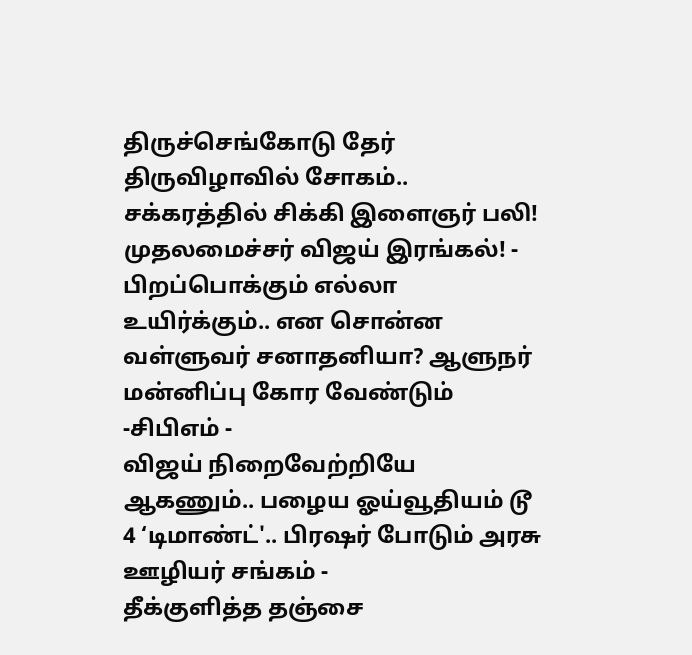திருச்செங்கோடு தேர் திருவிழாவில் சோகம்.. சக்கரத்தில் சிக்கி இளைஞர் பலி! முதலமைச்சர் விஜய் இரங்கல்! -
பிறப்பொக்கும் எல்லா உயிர்க்கும்.. என சொன்ன வள்ளுவர் சனாதனியா? ஆளுநர் மன்னிப்பு கோர வேண்டும் -சிபிஎம் -
விஜய் நிறைவேற்றியே ஆகணும்.. பழைய ஓய்வூதியம் டூ 4 ‘டிமாண்ட்'.. பிரஷர் போடும் அரசு ஊழியர் சங்கம் -
தீக்குளித்த தஞ்சை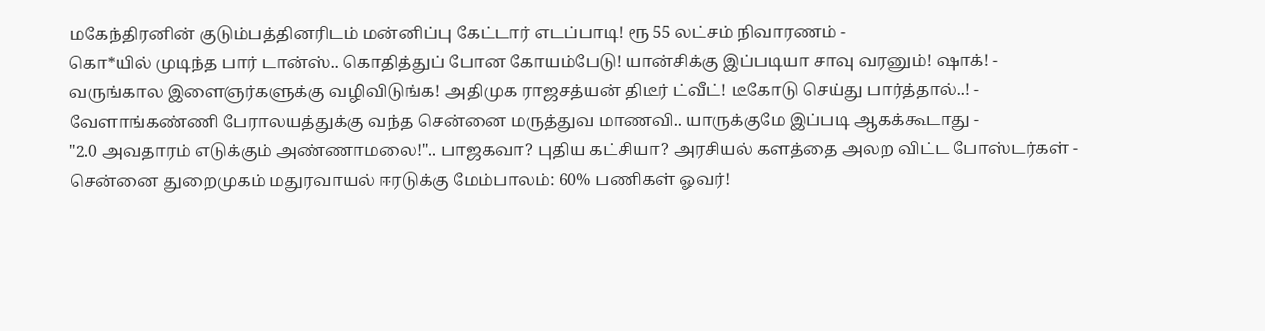மகேந்திரனின் குடும்பத்தினரிடம் மன்னிப்பு கேட்டார் எடப்பாடி! ரூ 55 லட்சம் நிவாரணம் -
கொ*யில் முடிந்த பார் டான்ஸ்.. கொதித்துப் போன கோயம்பேடு! யான்சிக்கு இப்படியா சாவு வரனும்! ஷாக்! -
வருங்கால இளைஞர்களுக்கு வழிவிடுங்க! அதிமுக ராஜசத்யன் திடீர் ட்வீட்! டீகோடு செய்து பார்த்தால்..! -
வேளாங்கண்ணி பேராலயத்துக்கு வந்த சென்னை மருத்துவ மாணவி.. யாருக்குமே இப்படி ஆகக்கூடாது -
"2.0 அவதாரம் எடுக்கும் அண்ணாமலை!".. பாஜகவா? புதிய கட்சியா? அரசியல் களத்தை அலற விட்ட போஸ்டர்கள் -
சென்னை துறைமுகம் மதுரவாயல் ஈரடுக்கு மேம்பாலம்: 60% பணிகள் ஓவர்!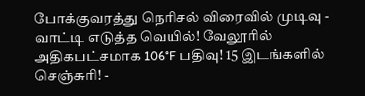போக்குவரத்து நெரிசல் விரைவில் முடிவு -
வாட்டி எடுத்த வெயில்! வேலூரில் அதிகபட்சமாக 106°F பதிவு! 15 இடங்களில் செஞ்சுரி! -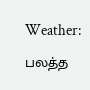Weather: பலத்த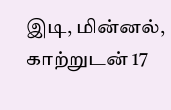இடி, மின்னல், காற்றுடன் 17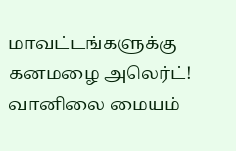மாவட்டங்களுக்கு கனமழை அலெர்ட்! வானிலை மையம்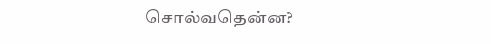சொல்வதென்ன?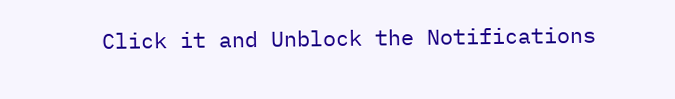Click it and Unblock the Notifications